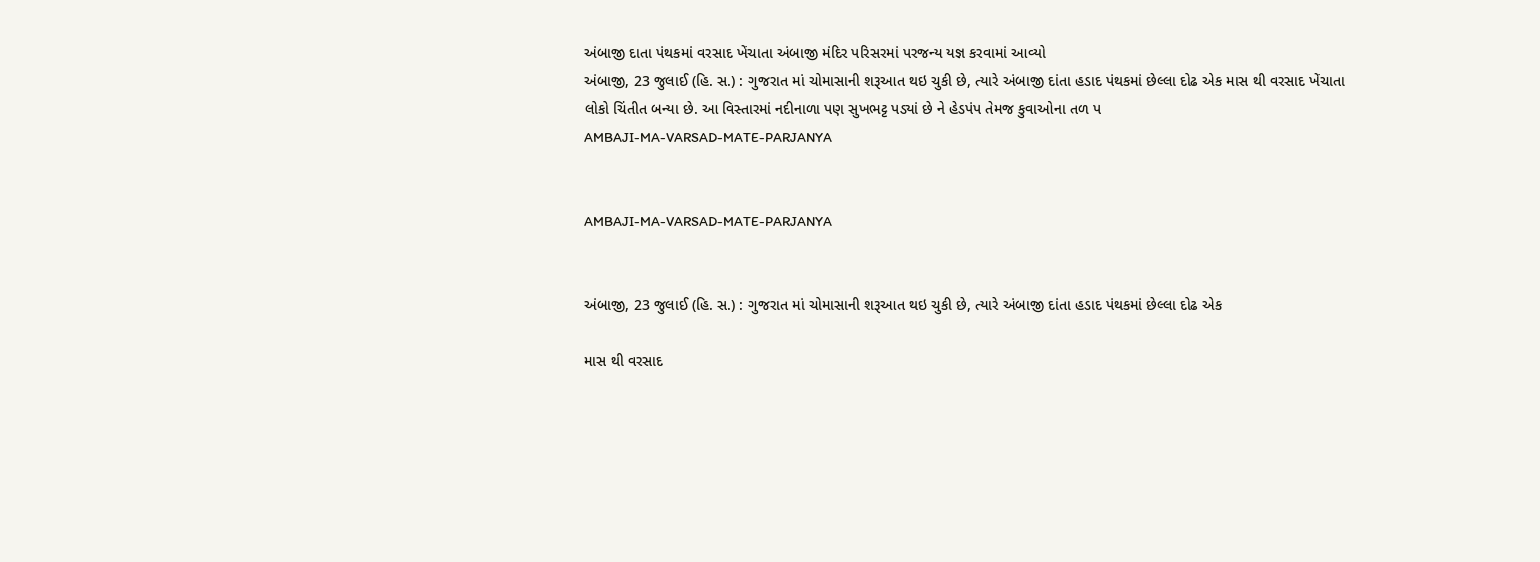અંબાજી દાતા પંથકમાં વરસાદ ખેંચાતા અંબાજી મંદિર પરિસરમાં પરજન્ય યજ્ઞ કરવામાં આવ્યો
અંબાજી, 23 જુલાઈ (હિ. સ.) : ગુજરાત માં ચોમાસાની શરૂઆત થઇ ચુકી છે, ત્યારે અંબાજી દાંતા હડાદ પંથકમાં છેલ્લા દોઢ એક માસ થી વરસાદ ખેંચાતા લોકો ચિંતીત બન્યા છે. આ વિસ્તારમાં નદીનાળા પણ સુખભટ્ટ પડ્યાં છે ને હેડપંપ તેમજ કુવાઓના તળ પ
AMBAJI-MA-VARSAD-MATE-PARJANYA


AMBAJI-MA-VARSAD-MATE-PARJANYA


અંબાજી, 23 જુલાઈ (હિ. સ.) : ગુજરાત માં ચોમાસાની શરૂઆત થઇ ચુકી છે, ત્યારે અંબાજી દાંતા હડાદ પંથકમાં છેલ્લા દોઢ એક

માસ થી વરસાદ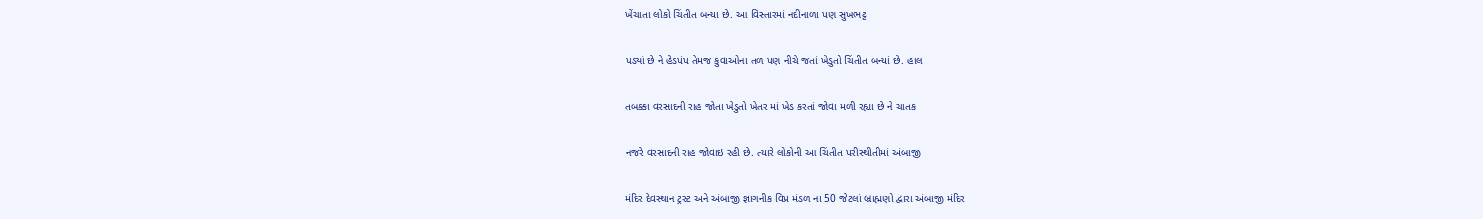ખેંચાતા લોકો ચિંતીત બન્યા છે. આ વિસ્તારમાં નદીનાળા પણ સુખભટ્ટ

પડ્યાં છે ને હેડપંપ તેમજ કુવાઓના તળ પણ નીચે જતાં ખેડુતો ચિંતીત બન્યાં છે. હાલ

તબક્કા વરસાદની રાહ જોતા ખેડુતો ખેતર માં ખેડ કરતાં જોવા મળી રહ્યા છે ને ચાતક

નજરે વરસાદની રાહ જોવાઇ રહી છે. ત્યારે લોકોની આ ચિંતીત પરીસ્થીતીમાં અંબાજી

મંદિર દેવસ્થાન ટ્રસ્ટ અને અંબાજી જ્ઞાગનીક વિપ્ર મંડળ ના 50 જેટલાં બ્રાહ્મણો દ્વારા અંબાજી મંદિર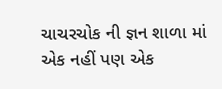ચાચરચોક ની જ્ઞન શાળા માં એક નહીં પણ એક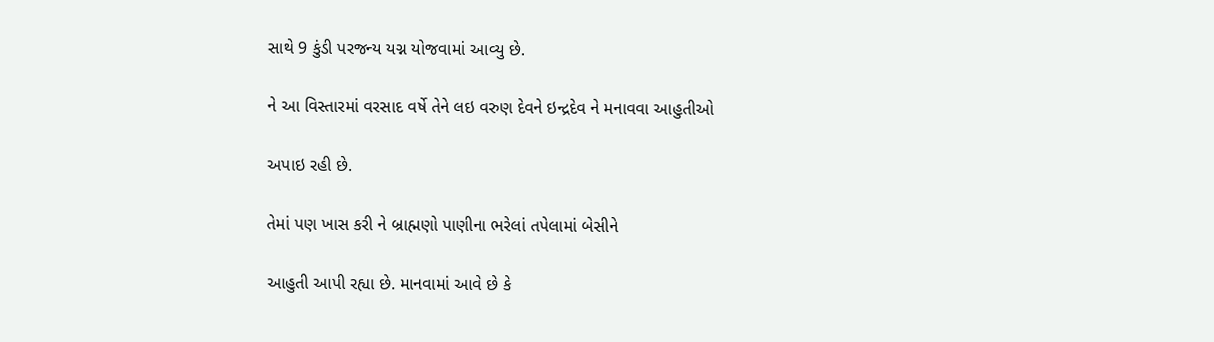સાથે 9 કુંડી પરજન્ય યગ્ન યોજવામાં આવ્યુ છે.

ને આ વિસ્તારમાં વરસાદ વર્ષે તેને લઇ વરુણ દેવને ઇન્દ્રદેવ ને મનાવવા આહુતીઓ

અપાઇ રહી છે.

તેમાં પણ ખાસ કરી ને બ્રાહ્મણો પાણીના ભરેલાં તપેલામાં બેસીને

આહુતી આપી રહ્યા છે. માનવામાં આવે છે કે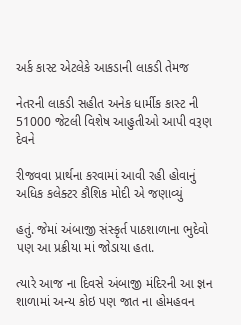અર્ક કાસ્ટ એટલેકે આકડાની લાકડી તેમજ

નેતરની લાકડી સહીત અનેક ધાર્મીક કાસ્ટ ની 51000 જેટલી વિશેષ આહુતીઓ આપી વરૂણ દેવને

રીજવવા પ્રાર્થના કરવામાં આવી રહી હોવાનું અધિક કલેક્ટર કૌશિક મોદી એ જણાવ્યું

હતું. જેમાં અંબાજી સંસ્કૃર્ત પાઠશાળાના ભુદેવો પણ આ પ્રક્રીયા માં જોડાયા હતા.

ત્યારે આજ ના દિવસે અંબાજી મંદિરની આ જ્ઞન શાળામાં અન્ય કોઇ પણ જાત ના હોમહવન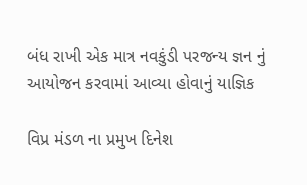બંધ રાખી એક માત્ર નવકુંડી પરજન્ય જ્ઞન નું આયોજન કરવામાં આવ્યા હોવાનું યાજ્ઞિક

વિપ્ર મંડળ ના પ્રમુખ દિનેશ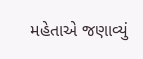મહેતાએ જણાવ્યું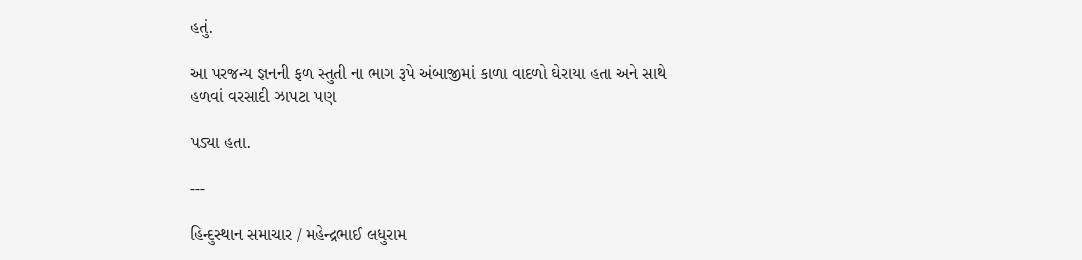હતું.

આ પરજન્ય જ્ઞનની ફળ સ્તુતી ના ભાગ રૂપે અંબાજીમાં કાળા વાદળો ઘેરાયા હતા અને સાથે હળવાં વરસાદી ઝાપટા પણ

પડ્યા હતા.

---

હિન્દુસ્થાન સમાચાર / મહેન્દ્રભાઈ લધુરામ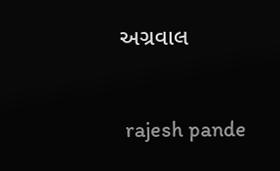અગ્રવાલ


 rajesh pande